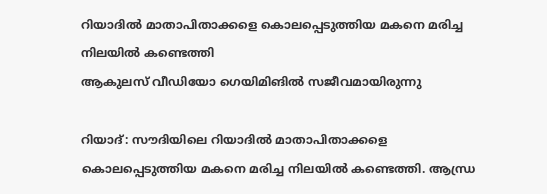റിയാദിൽ മാതാപിതാക്കളെ കൊലപ്പെടുത്തിയ മകനെ മരിച്ച നിലയിൽ കണ്ടെത്തി
ആകുലസ് വീഡിയോ ഗെയിമിങിൽ സജീവമായിരുന്നു

റിയാദ്: സൗദിയിലെ റിയാദിൽ മാതാപിതാക്കളെ കൊലപ്പെടുത്തിയ മകനെ മരിച്ച നിലയിൽ കണ്ടെത്തി. ആന്ധ്ര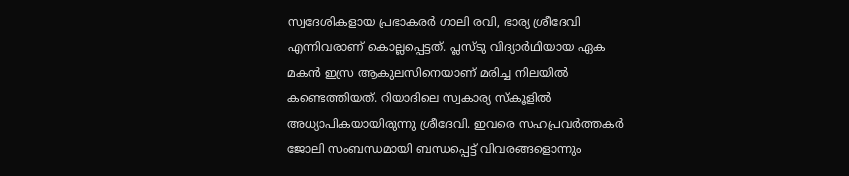സ്വദേശികളായ പ്രഭാകരർ ഗാലി രവി, ഭാര്യ ശ്രീദേവി എന്നിവരാണ് കൊല്ലപ്പെട്ടത്. പ്ലസ്ടു വിദ്യാർഥിയായ ഏക മകൻ ഇസ്ര ആകുലസിനെയാണ് മരിച്ച നിലയിൽ കണ്ടെത്തിയത്. റിയാദിലെ സ്വകാര്യ സ്കൂളിൽ അധ്യാപികയായിരുന്നു ശ്രീദേവി. ഇവരെ സഹപ്രവർത്തകർ ജോലി സംബന്ധമായി ബന്ധപ്പെട്ട് വിവരങ്ങളൊന്നും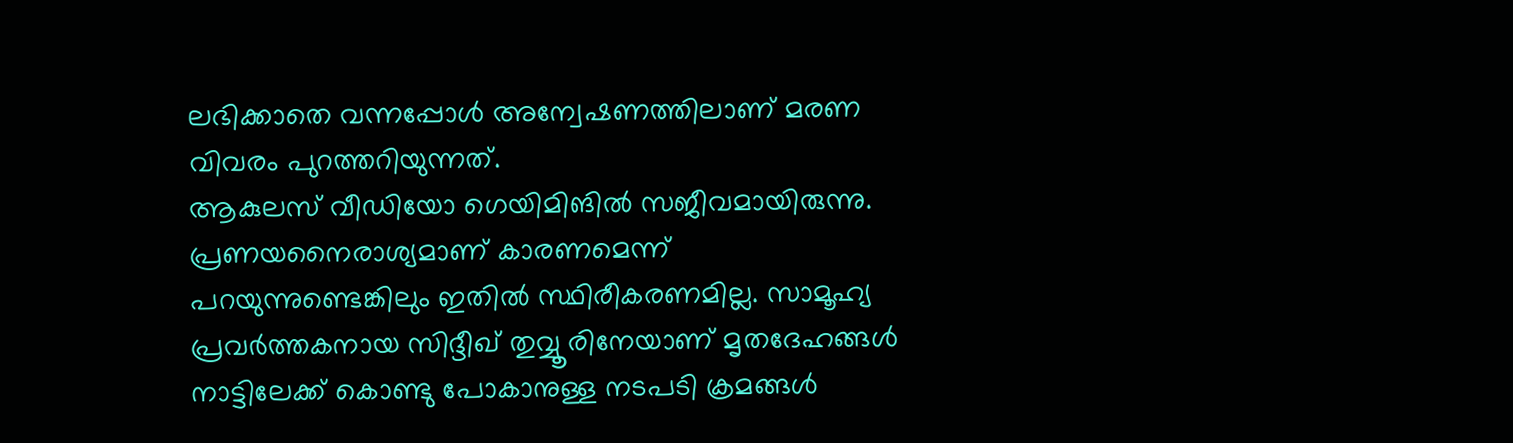ലഭിക്കാതെ വന്നപ്പോൾ അന്വേഷണത്തിലാണ് മരണ വിവരം പുറത്തറിയുന്നത്.
ആകുലസ് വീഡിയോ ഗെയിമിങിൽ സജീവമായിരുന്നു. പ്രണയനൈരാശ്യമാണ് കാരണമെന്ന് പറയുന്നുണ്ടെങ്കിലും ഇതിൽ സ്ഥിരീകരണമില്ല. സാമൂഹ്യ പ്രവർത്തകനായ സിദ്ദീഖ് തുവ്വൂരിനേയാണ് മൃതദേഹങ്ങൾ നാട്ടിലേക്ക് കൊണ്ടു പോകാനുള്ള നടപടി ക്രമങ്ങൾ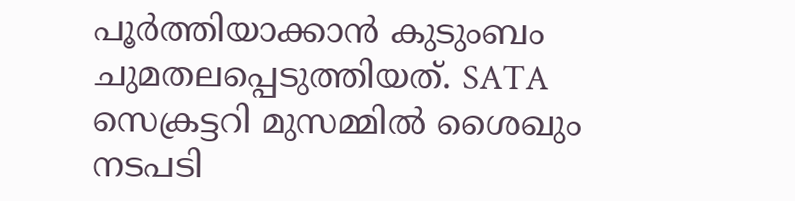പൂർത്തിയാക്കാൻ കുടുംബം ചുമതലപ്പെടുത്തിയത്. SATA സെക്രട്ടറി മുസമ്മിൽ ശൈഖും നടപടി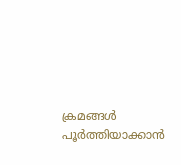ക്രമങ്ങൾ പൂർത്തിയാക്കാൻ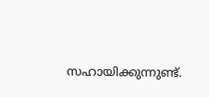സഹായിക്കുന്നുണ്ട്.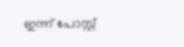ഇന്ന് പോസ്റ്റ്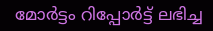മോർട്ടം റിപ്പോർട്ട് ലഭിച്ച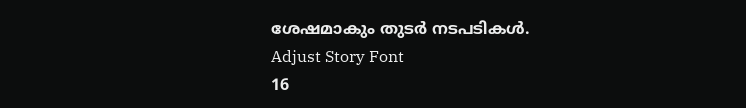ശേഷമാകും തുടർ നടപടികൾ.
Adjust Story Font
16